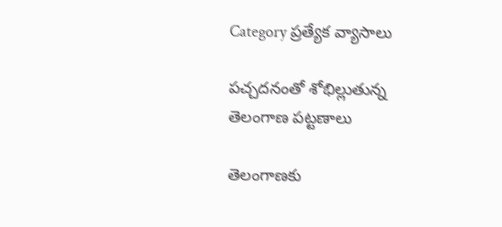Category ప్రత్యేక వ్యాసాలు

పచ్చదనంతో శోభిల్లుతున్న తెలంగాణ పట్టణాలు

తెలంగాణకు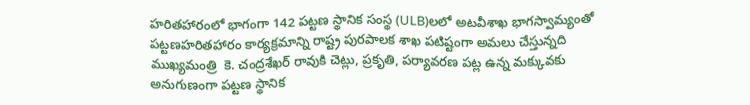హరితహారంలో భాగంగా 142 పట్టణ స్థానిక సంస్థ (ULB)లలో అటవీశాఖ భాగస్వామ్యంతో పట్టణహరితహారం కార్యక్రమాన్ని రాష్ట్ర పురపాలక శాఖ పటిష్టంగా అమలు చేస్తున్నది ముఖ్యమంత్రి  కె. చంద్రశేఖర్‌ ‌రావుకి చెట్లు, ప్రకృతి, పర్యావరణ పట్ల ఉన్న మక్కువకు అనుగుణంగా పట్టణ స్థానిక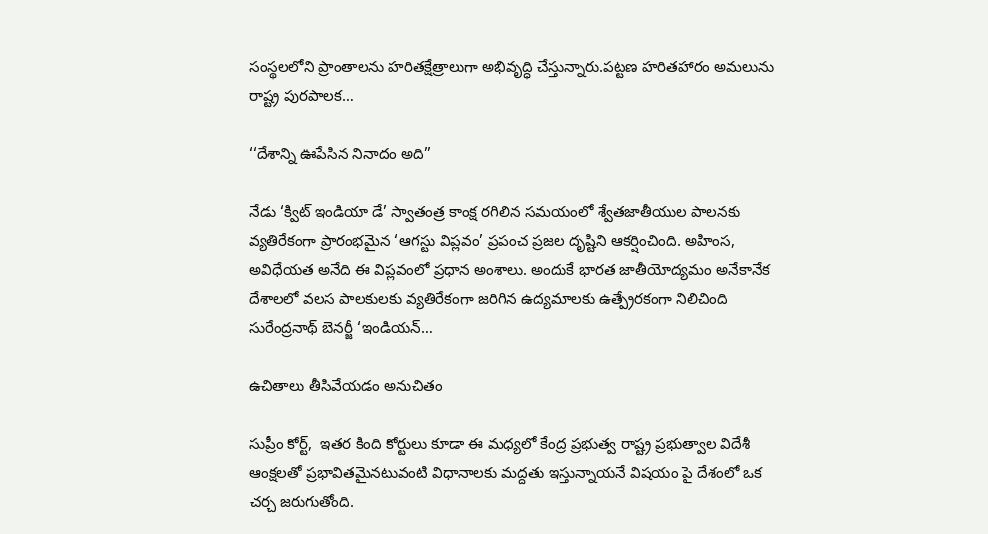సంస్థలలోని ప్రాంతాలను హరితక్షేత్రాలుగా అభివృద్ధి చేస్తున్నారు.పట్టణ హరితహారం అమలును రాష్ట్ర పురపాలక…

‘‘దేశాన్ని ఊపేసిన నినాదం అది’’

నేడు ‘క్విట్‌ ఇం‌డియా డే’ స్వాతంత్ర కాంక్ష రగిలిన సమయంలో శ్వేతజాతీయుల పాలనకు వ్యతిరేకంగా ప్రారంభమైన ‘ఆగస్టు విప్లవం’ ప్రపంచ ప్రజల దృష్టిని ఆకర్షించింది. అహింస, అవిధేయత అనేది ఈ విప్లవంలో ప్రధాన అంశాలు. అందుకే భారత జాతీయోద్యమం అనేకానేక దేశాలలో వలస పాలకులకు వ్యతిరేకంగా జరిగిన ఉద్యమాలకు ఉత్ప్రేరకంగా నిలిచింది సురేంద్రనాథ్‌ ‌బెనర్జీ ‘ఇండియన్‌…

ఉచితాలు తీసివేయడం అనుచితం

సుప్రీం కోర్ట్,  ఇతర కింది కోర్టులు కూడా ఈ మధ్యలో కేంద్ర ప్రభుత్వ రాష్ట్ర ప్రభుత్వాల విదేశీ ఆంక్షలతో ప్రభావితమైనటువంటి విధానాలకు మద్దతు ఇస్తున్నాయనే విషయం పై దేశంలో ఒక చర్చ జరుగుతోంది.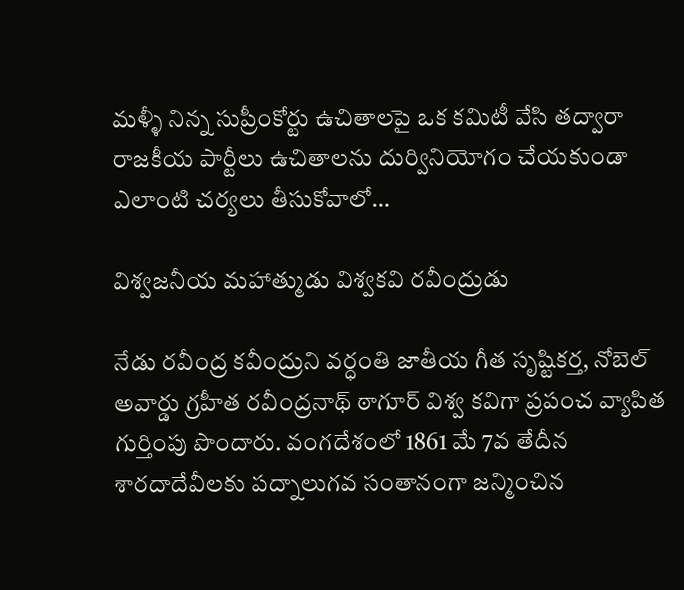మళ్ళీ నిన్న సుప్రీంకోర్టు ఉచితాలపై ఒక కమిటీ వేసి తద్వారా రాజకీయ పార్టీలు ఉచితాలను దుర్వినియోగం చేయకుండా ఎలాంటి చర్యలు తీసుకోవాలో…

విశ్వజనీయ మహాత్ముడు విశ్వకవి రవీంద్రుడు

నేడు రవీంద్ర కవీంద్రుని వర్ధంతి జాతీయ గీత సృష్టికర్త, నోబెల్‌ అవార్డు గ్రహీత రవీంద్రనాథ్‌ ‌ఠాగూర్‌ ‌విశ్వ కవిగా ప్రపంచ వ్యాపిత గుర్తింపు పొందారు. వంగదేశంలో 1861 మే 7వ తేదీన శారదాదేవీలకు పద్నాలుగవ సంతానంగా జన్మించిన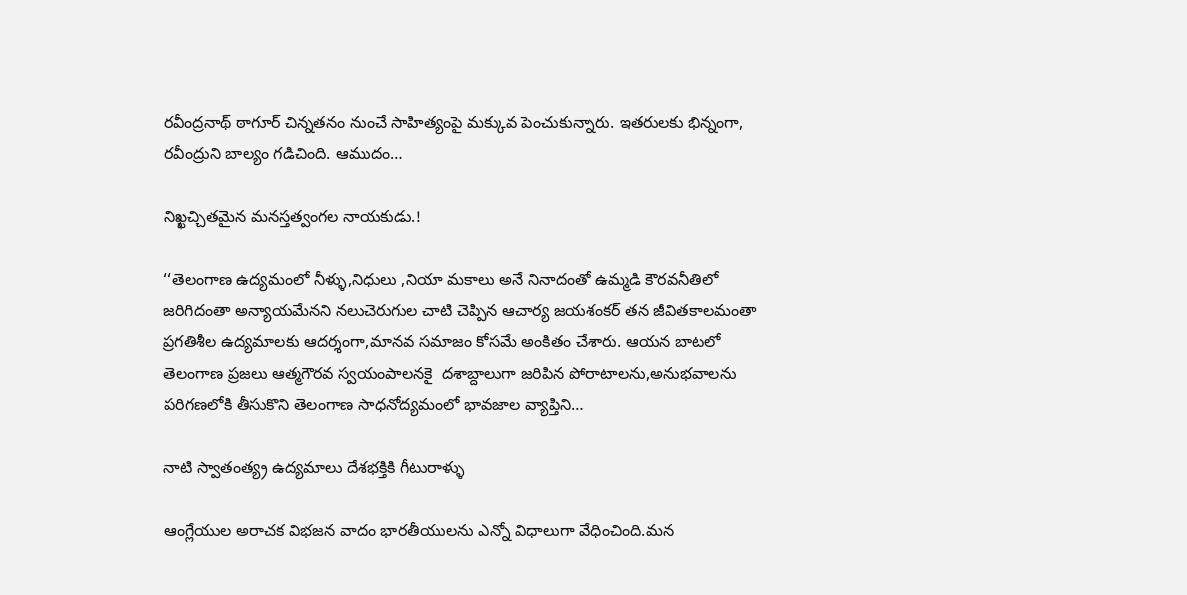రవీంద్రనాథ్‌ ‌ఠాగూర్‌ ‌చిన్నతనం నుంచే సాహిత్యంపై మక్కువ పెంచుకున్నారు. ఇతరులకు భిన్నంగా, రవీంద్రుని బాల్యం గడిచింది. ఆముదం…

నిఖ్ఖచ్చితమైన మనస్తత్వంగల నాయకుడు.!

‘‘తెలంగాణ ఉద్యమంలో నీళ్ళు,నిధులు ,నియా మకాలు అనే నినాదంతో ఉమ్మడి కౌరవనీతిలో జరిగిదంతా అన్యాయమేనని నలుచెరుగుల చాటి చెప్పిన ఆచార్య జయశంకర్‌ ‌తన జీవితకాలమంతా ప్రగతిశీల ఉద్యమాలకు ఆదర్శంగా,మానవ సమాజం కోసమే అంకితం చేశారు. ఆయన బాటలో తెలంగాణ ప్రజలు ఆత్మగౌరవ స్వయంపాలనకై  దశాబ్దాలుగా జరిపిన పోరాటాలను,అనుభవాలను పరిగణలోకి తీసుకొని తెలంగాణ సాధనోద్యమంలో భావజాల వ్యాప్తిని…

నాటి స్వాతంత్య్ర ఉద్యమాలు దేశభక్తికి గీటురాళ్ళు

ఆంగ్లేయుల అరాచక విభజన వాదం భారతీయులను ఎన్నో విధాలుగా వేధించింది.మన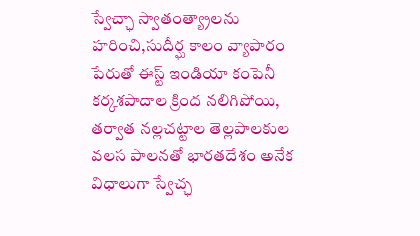స్వేచ్ఛా స్వాతంత్య్రాలను హరించి,సుదీర్ఘ కాలం వ్యాపారం పేరుతో ఈస్ట్ ఇం‌డియా కంపెనీ కర్కశపాదాల క్రింద నలిగిపోయి, తర్వాత నల్లచట్టాల తెల్లపాలకుల వలస పాలనతో భారతదేశం అనేక విధాలుగా స్వేచ్ఛ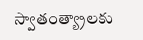స్వాతంత్య్రాలకు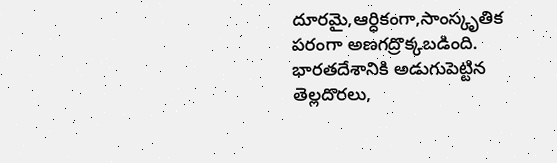దూరమై,ఆర్ధికంగా,సాంస్కృతిక పరంగా అణగద్రొక్కబడింది. భారతదేశానికి అడుగుపెట్టిన తెల్లదొరలు,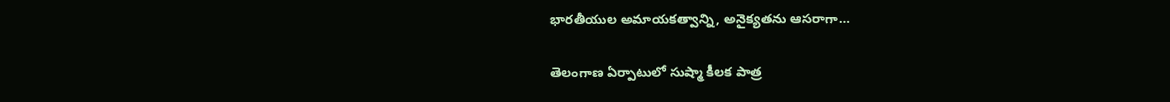భారతీయుల అమాయకత్వాన్ని, అనైక్యతను ఆసరాగా…

తెలంగాణ ఏర్పాటులో సుష్మా కీలక పాత్ర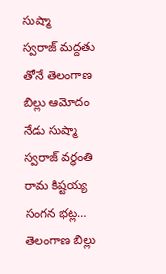సుష్మా స్వరాజ్‌ ‌మద్దతు తోనే తెలంగాణ బిల్లు ఆమోదం నేడు సుష్మా స్వరాజ్‌ ‌వర్ధంతి రామ కిష్టయ్య సంగన భట్ల… తెలంగాణ బిల్లు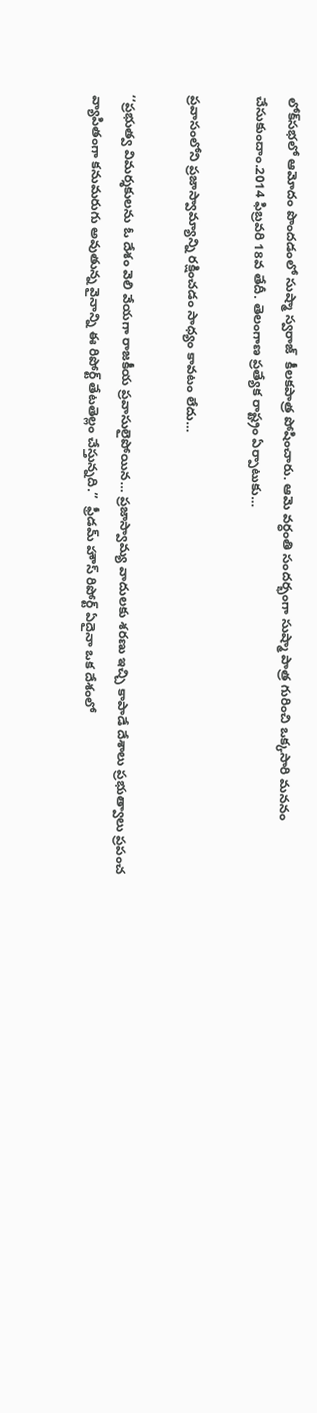లోక్‌సభలో ఆమోదం పొందడంలో సుష్మా స్వరాజ్‌  ‌కీలకపాత్ర పోషించారు. ఆమె వర్ధంతి సందర్భంగా సుష్మా పాత్ర గురించి ఒక్కసారి మననం చేసుకుందాం.2014 ఫిబ్రవరి 18వ తేదీ. తెలంగాణ ప్రత్యేక రాష్ట్రం ఏర్పాటుకు…

ప్రవాసంలోని ప్రజాస్వామ్యాన్ని రక్షించడం సాధ్యం కావటం లేదు…

‘‘ప్రభుత్వ విమర్శకులను ఓ దేశం వెలి వేయగా రాజకీయ ప్రవాసులైపోయిన… ప్రజాస్వామ్య వాదులకు శరణు ఇచ్చి కాపాడే దేశాలు ప్రభుత్వాలు ప్రపంచ వ్యాపితంగా కనుమరుగు అవుతున్న వైనాన్ని ఈ రిపోర్ట్ ‌తేటతెల్లం చేస్తున్నది.’’  ఫ్రీడమ్‌ ‌హౌస్‌ ‌రిపోర్ట్ ఏదైనా ఒక దేశంలో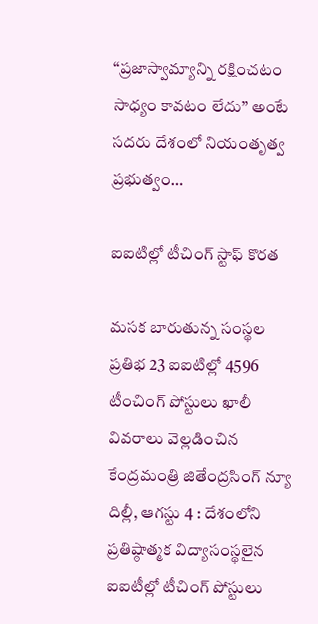‘‘ప్రజాస్వామ్యాన్ని రక్షించటం సాధ్యం కావటం లేదు’’ అంటే సదరు దేశంలో నియంతృత్వ ప్రభుత్వం…

ఐఐటిల్లో టీచింగ్‌ ‌స్టాఫ్‌ ‌కొరత

మసక బారుతున్న సంస్థల ప్రతిభ 23 ఐఐటిల్లో 4596 టీంచింగ్‌ ‌పోస్టులు ఖాలీ వివరాలు వెల్లడించిన కేంద్రమంత్రి జితేంద్రసింగ్‌ ‌న్యూ దిల్లీ, ఆగస్టు 4 : దేశంలోని ప్రతిష్ఠాత్మక విద్యాసంస్థలైన ఐఐటీల్లో టీచింగ్‌ ‌పోస్టులు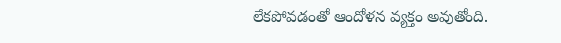లేకపోవడంతో ఆందోళన వ్యక్తం అవుతోంది.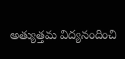అత్యుత్తమ విద్యనందించి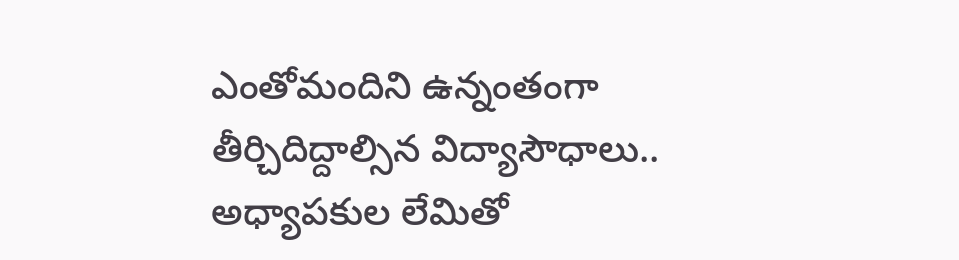ఎంతోమందిని ఉన్నంతంగా తీర్చిదిద్దాల్సిన విద్యాసౌధాలు.. అధ్యాపకుల లేమితో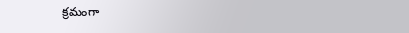క్రమంగా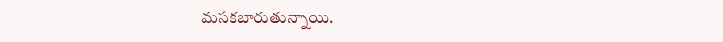మసకబారుతున్నాయి.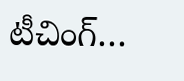టీచింగ్‌…